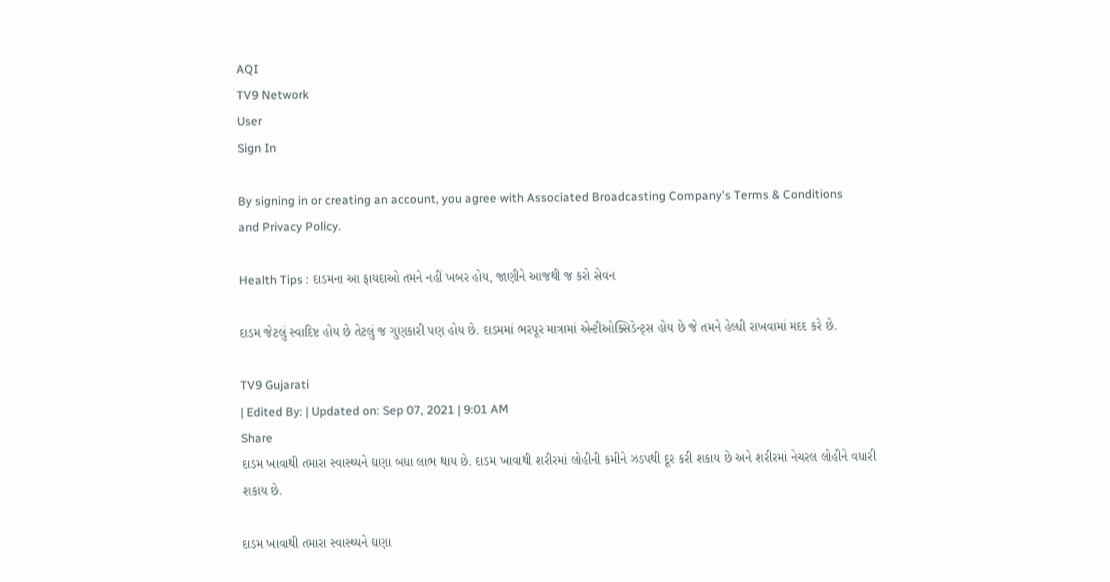AQI
TV9 Network
User
Sign In

By signing in or creating an account, you agree with Associated Broadcasting Company's Terms & Conditions and Privacy Policy.

Health Tips : દાડમના આ ફાયદાઓ તમને નહીં ખબર હોય, જાણીને આજથી જ કરો સેવન

દાડમ જેટલું સ્વાદિષ્ટ હોય છે તેટલું જ ગુણકારી પણ હોય છે. દાડમમાં ભરપૂર માત્રામાં એન્ટીઓક્સિડેન્ટ્સ હોય છે જે તમને હેલ્ધી રાખવામાં મદદ કરે છે.

TV9 Gujarati
| Edited By: | Updated on: Sep 07, 2021 | 9:01 AM
Share
દાડમ ખાવાથી તમારા સ્વાસ્થ્યને ઘણા બધા લાભ થાય છે. દાડમ ખાવાથી શરીરમાં લોહીની કમીને ઝડપથી દૂર કરી શકાય છે અને શરીરમાં નેચરલ લોહીને વધારી શકાય છે.

દાડમ ખાવાથી તમારા સ્વાસ્થ્યને ઘણા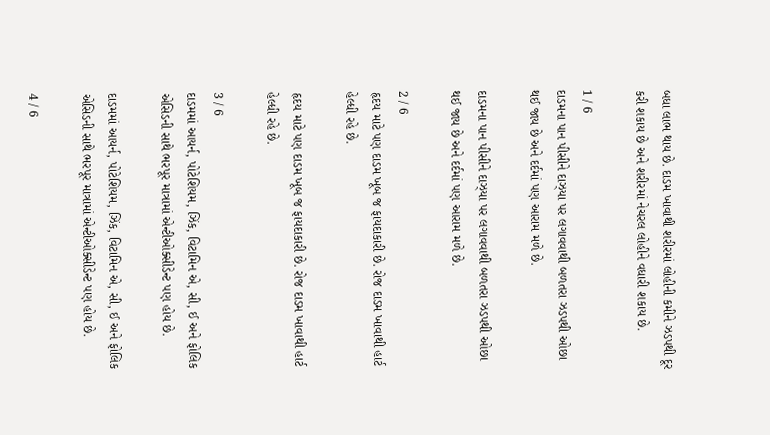બધા લાભ થાય છે. દાડમ ખાવાથી શરીરમાં લોહીની કમીને ઝડપથી દૂર કરી શકાય છે અને શરીરમાં નેચરલ લોહીને વધારી શકાય છે.

1 / 6
દાડમના પાન પીસીને દાઝ્યા પર લગાવવાથી બળતરા ઝડપથી ઓછા થઈ જાય છે અને દર્દમાં પણ આરામ મળે છે.

દાડમના પાન પીસીને દાઝ્યા પર લગાવવાથી બળતરા ઝડપથી ઓછા થઈ જાય છે અને દર્દમાં પણ આરામ મળે છે.

2 / 6
હૃદય માટે પણ દાડમ ખૂબ જ ફાયદાકારી છે. રોજ દાડમ ખાવાથી હાર્ટ હેલ્ધી રહે છે.

હૃદય માટે પણ દાડમ ખૂબ જ ફાયદાકારી છે. રોજ દાડમ ખાવાથી હાર્ટ હેલ્ધી રહે છે.

3 / 6
દાડમમાં આયર્ન, પોટેશિયમ, ઝિંક, વિટામિન એ, સી, ઈ અને ફોલિક એસિડની સાથે ભરપૂર માત્રામાં એન્ટીઓક્સીડેન્ટ પણ હોય છે.

દાડમમાં આયર્ન, પોટેશિયમ, ઝિંક, વિટામિન એ, સી, ઈ અને ફોલિક એસિડની સાથે ભરપૂર માત્રામાં એન્ટીઓક્સીડેન્ટ પણ હોય છે.

4 / 6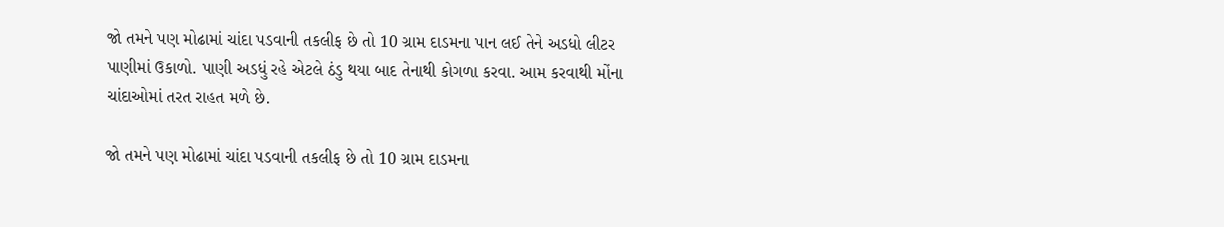જો તમને પણ મોઢામાં ચાંદા પડવાની તકલીફ છે તો 10 ગ્રામ દાડમના પાન લઈ તેને અડધો લીટર પાણીમાં ઉકાળો. પાણી અડધું રહે એટલે ઠંડુ થયા બાદ તેનાથી કોગળા કરવા. આમ કરવાથી મોંના ચાંદાઓમાં તરત રાહત મળે છે.

જો તમને પણ મોઢામાં ચાંદા પડવાની તકલીફ છે તો 10 ગ્રામ દાડમના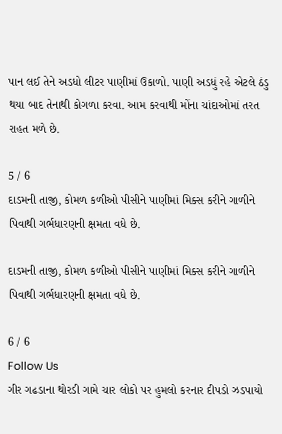પાન લઈ તેને અડધો લીટર પાણીમાં ઉકાળો. પાણી અડધું રહે એટલે ઠંડુ થયા બાદ તેનાથી કોગળા કરવા. આમ કરવાથી મોંના ચાંદાઓમાં તરત રાહત મળે છે.

5 / 6
દાડમની તાજી, કોમળ કળીઓ પીસીને પાણીમાં મિક્સ કરીને ગાળીને પિવાથી ગર્ભધારણની ક્ષમતા વધે છે.

દાડમની તાજી, કોમળ કળીઓ પીસીને પાણીમાં મિક્સ કરીને ગાળીને પિવાથી ગર્ભધારણની ક્ષમતા વધે છે.

6 / 6
Follow Us
ગીર ગઢડાના થોરડી ગામે ચાર લોકો પર હુમલો કરનાર દીપડો ઝડપાયો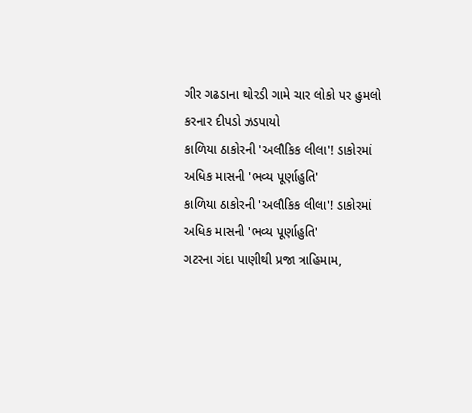ગીર ગઢડાના થોરડી ગામે ચાર લોકો પર હુમલો કરનાર દીપડો ઝડપાયો
કાળિયા ઠાકોરની 'અલૌકિક લીલા'! ડાકોરમાં અધિક માસની 'ભવ્ય પૂર્ણાહુતિ'
કાળિયા ઠાકોરની 'અલૌકિક લીલા'! ડાકોરમાં અધિક માસની 'ભવ્ય પૂર્ણાહુતિ'
ગટરના ગંદા પાણીથી પ્રજા ત્રાહિમામ,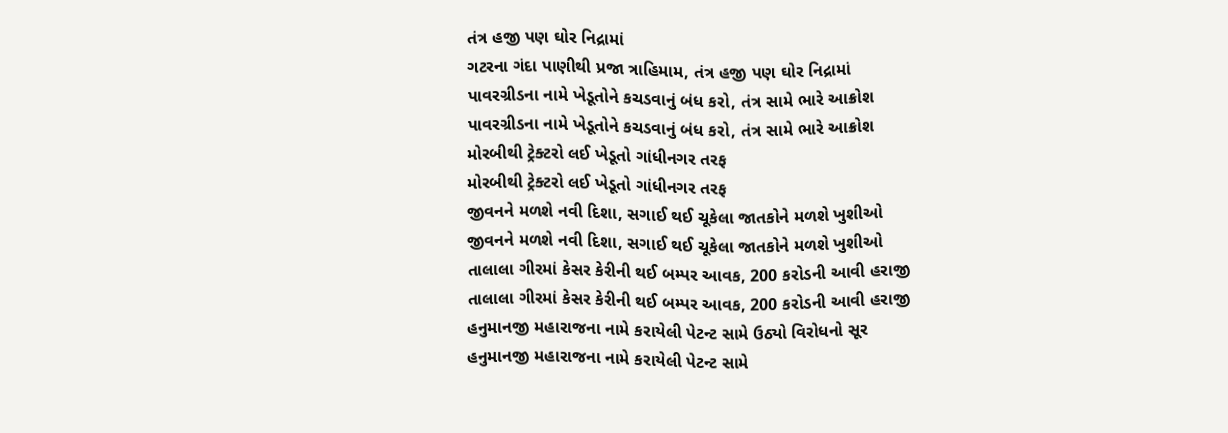તંત્ર હજી પણ ઘોર નિદ્રામાં
ગટરના ગંદા પાણીથી પ્રજા ત્રાહિમામ, તંત્ર હજી પણ ઘોર નિદ્રામાં
પાવરગ્રીડના નામે ખેડૂતોને કચડવાનું બંધ કરો, તંત્ર સામે ભારે આક્રોશ
પાવરગ્રીડના નામે ખેડૂતોને કચડવાનું બંધ કરો, તંત્ર સામે ભારે આક્રોશ
મોરબીથી ટ્રેક્ટરો લઈ ખેડૂતો ગાંધીનગર તરફ
મોરબીથી ટ્રેક્ટરો લઈ ખેડૂતો ગાંધીનગર તરફ
જીવનને મળશે નવી દિશા, સગાઈ થઈ ચૂકેલા જાતકોને મળશે ખુશીઓ
જીવનને મળશે નવી દિશા, સગાઈ થઈ ચૂકેલા જાતકોને મળશે ખુશીઓ
તાલાલા ગીરમાં કેસર કેરીની થઈ બમ્પર આવક, 200 કરોડની આવી હરાજી
તાલાલા ગીરમાં કેસર કેરીની થઈ બમ્પર આવક, 200 કરોડની આવી હરાજી
હનુમાનજી મહારાજના નામે કરાયેલી પેટન્ટ સામે ઉઠ્યો વિરોધનો સૂર
હનુમાનજી મહારાજના નામે કરાયેલી પેટન્ટ સામે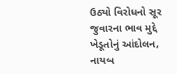ઉઠ્યો વિરોધનો સૂર
જુવારના ભાવ મુદ્દે ખેડૂતોનું આંદોલન, નાયબ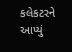કલેકટરને આપ્યું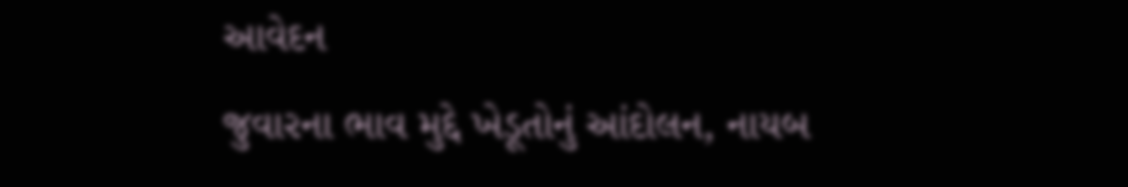આવેદન
જુવારના ભાવ મુદ્દે ખેડૂતોનું આંદોલન, નાયબ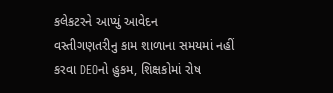કલેકટરને આપ્યું આવેદન
વસ્તીગણતરીનુ કામ શાળાના સમયમાં નહીં કરવા DEOનો હુકમ, શિક્ષકોમાં રોષ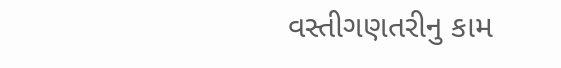વસ્તીગણતરીનુ કામ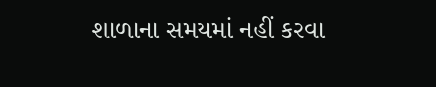શાળાના સમયમાં નહીં કરવા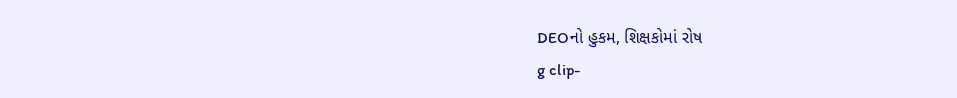DEOનો હુકમ, શિક્ષકોમાં રોષ
g clip-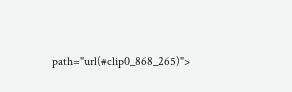path="url(#clip0_868_265)">